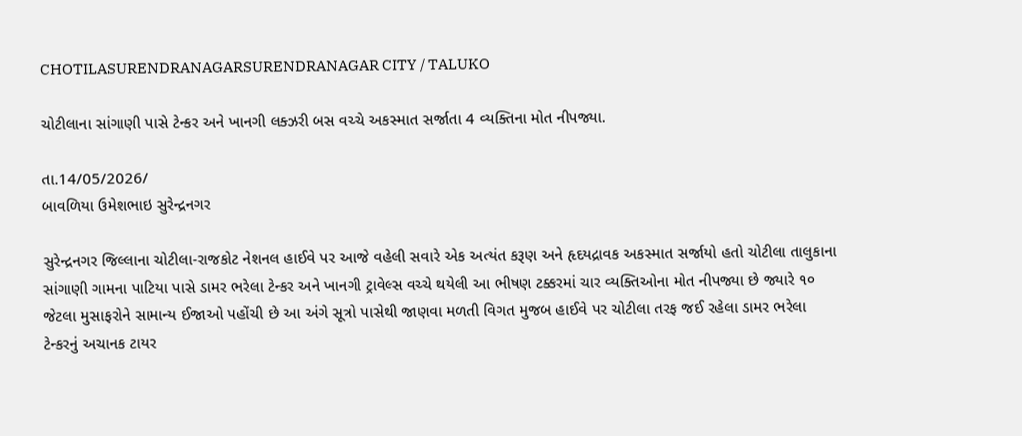CHOTILASURENDRANAGARSURENDRANAGAR CITY / TALUKO

ચોટીલાના સાંગાણી પાસે ટેન્કર અને ખાનગી લક્ઝરી બસ વચ્ચે અકસ્માત સર્જાતા 4 વ્યક્તિના મોત નીપજ્યા.

તા.14/05/2026/
બાવળિયા ઉમેશભાઇ સુરેન્દ્રનગર

સુરેન્દ્રનગર જિલ્લાના ચોટીલા-રાજકોટ નેશનલ હાઈવે પર આજે વહેલી સવારે એક અત્યંત કરૂણ અને હૃદયદ્રાવક અકસ્માત સર્જાયો હતો ચોટીલા તાલુકાના સાંગાણી ગામના પાટિયા પાસે ડામર ભરેલા ટેન્કર અને ખાનગી ટ્રાવેલ્સ વચ્ચે થયેલી આ ભીષણ ટક્કરમાં ચાર વ્યક્તિઓના મોત નીપજ્યા છે જ્યારે ૧૦ જેટલા મુસાફરોને સામાન્ય ઈજાઓ પહોંચી છે આ અંગે સૂત્રો પાસેથી જાણવા મળતી વિગત મુજબ હાઈવે પર ચોટીલા તરફ જઈ રહેલા ડામર ભરેલા ટેન્કરનું અચાનક ટાયર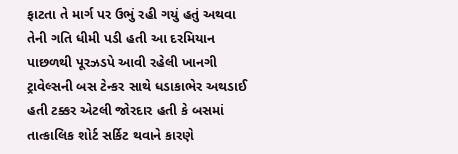ફાટતા તે માર્ગ પર ઉભું રહી ગયું હતું અથવા તેની ગતિ ધીમી પડી હતી આ દરમિયાન પાછળથી પૂરઝડપે આવી રહેલી ખાનગી ટ્રાવેલ્સની બસ ટેન્કર સાથે ધડાકાભેર અથડાઈ હતી ટક્કર એટલી જોરદાર હતી કે બસમાં તાત્કાલિક શોર્ટ સર્કિટ થવાને કારણે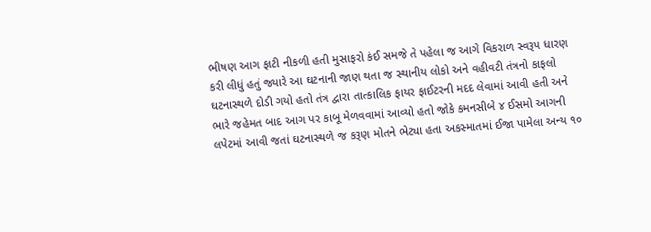ભીષણ આગ ફાટી નીકળી હતી મુસાફરો કંઈ સમજે તે પહેલા જ આગે વિકરાળ સ્વરૂપ ધારણ કરી લીધું હતું જ્યારે આ ઘટનાની જાણ થતા જ સ્થાનીય લોકો અને વહીવટી તંત્રનો કાફલો ઘટનાસ્થળે દોડી ગયો હતો તંત્ર દ્વારા તાત્કાલિક ફાયર ફાઈટરની મદદ લેવામાં આવી હતી અને ભારે જહેમત બાદ આગ પર કાબૂ મેળવવામાં આવ્યો હતો જોકે કમનસીબે ૪ ઈસમો આગની લપેટમાં આવી જતાં ઘટનાસ્થળે જ કરૂણ મોતને ભેટ્યા હતા અકસ્માતમાં ઈજા પામેલા અન્ય ૧૦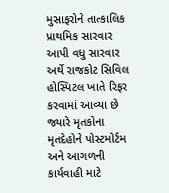મુસાફરોને તાત્કાલિક પ્રાથમિક સારવાર આપી વધુ સારવાર અર્થે રાજકોટ સિવિલ હોસ્પિટલ ખાતે રિફર કરવામાં આવ્યા છે જ્યારે મૃતકોના મૃતદેહોને પોસ્ટમોર્ટમ અને આગળની કાર્યવાહી માટે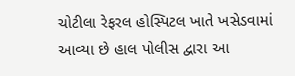ચોટીલા રેફરલ હોસ્પિટલ ખાતે ખસેડવામાં આવ્યા છે હાલ પોલીસ દ્વારા આ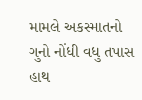મામલે અકસ્માતનો ગુનો નોંધી વધુ તપાસ હાથ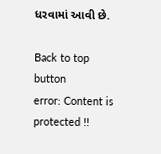ધરવામાં આવી છે.

Back to top button
error: Content is protected !!